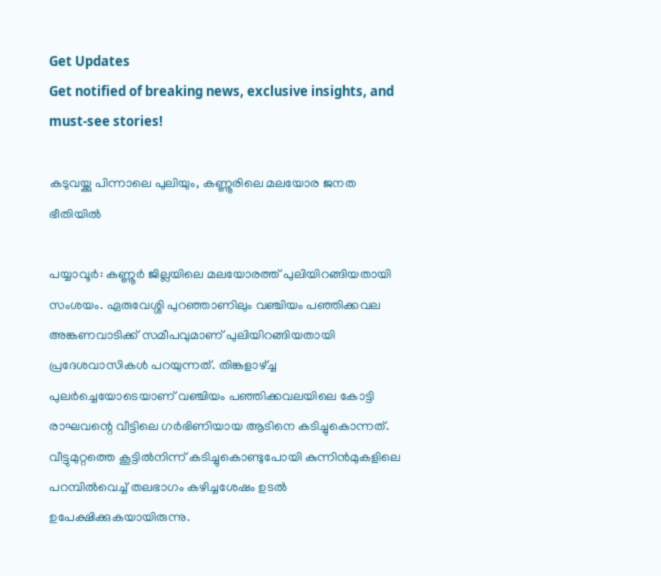Get Updates
Get notified of breaking news, exclusive insights, and must-see stories!

കടുവയ്ക്കു പിന്നാലെ പുലിയും, കണ്ണൂരിലെ മലയോര ജനത ഭീതിയില്‍

പയ്യാവൂര്‍: കണ്ണൂര്‍ ജില്ലയിലെ മലയോരത്ത് പുലിയിറങ്ങിയതായി സംശയം. ഏരുവേശ്ശി പുറഞ്ഞാണിലും വഞ്ചിയം പഞ്ഞിക്കവല അങ്കണവാടിക്ക് സമീപവുമാണ് പുലിയിറങ്ങിയതായി പ്രദേശവാസികള്‍ പറയുന്നത്. തിങ്കളാഴ്ച്ച പുലര്‍ച്ചെയോടെയാണ് വഞ്ചിയം പഞ്ഞിക്കവലയിലെ കോട്ടി രാഘവന്റെ വീട്ടിലെ ഗര്‍ഭിണിയായ ആടിനെ കടിച്ചുകൊന്നത്. വീട്ടുമുറ്റത്തെ കൂട്ടില്‍നിന്ന് കടിച്ചുകൊണ്ടുപോയി കുന്നിന്‍മുകളിലെ പറമ്പില്‍വെച്ച് തലഭാഗം കഴിച്ചശേഷം ഉടല്‍ ഉപേക്ഷിക്കുകയായിരുന്നു.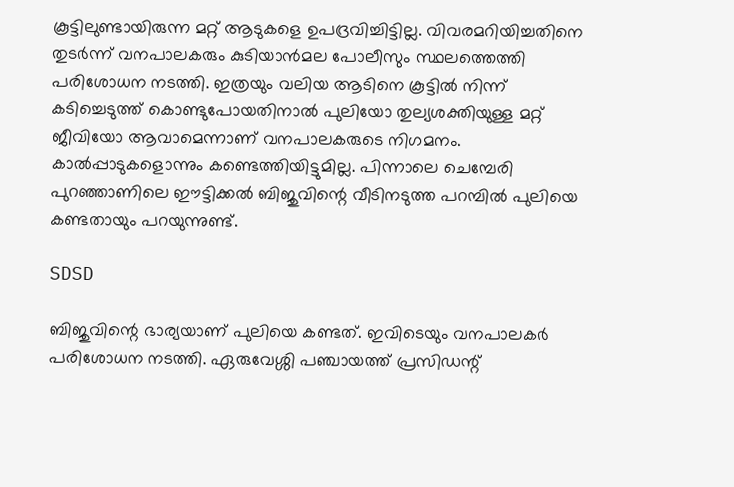കൂട്ടിലുണ്ടായിരുന്ന മറ്റ് ആടുകളെ ഉപദ്രവിച്ചിട്ടില്ല. വിവരമറിയിച്ചതിനെ തുടര്‍ന്ന് വനപാലകരും കുടിയാന്‍മല പോലീസും സ്ഥലത്തെത്തി പരിശോധന നടത്തി. ഇത്രയും വലിയ ആടിനെ കൂട്ടില്‍ നിന്ന് കടിച്ചെടുത്ത് കൊണ്ടുപോയതിനാല്‍ പുലിയോ തുല്യശക്തിയുള്ള മറ്റ് ജീവിയോ ആവാമെന്നാണ് വനപാലകരുടെ നിഗമനം. കാല്‍പ്പാടുകളൊന്നും കണ്ടെത്തിയിട്ടുമില്ല. പിന്നാലെ ചെമ്പേരി പുറഞ്ഞാണിലെ ഈട്ടിക്കല്‍ ബിജുവിന്റെ വീടിനടുത്ത പറമ്പില്‍ പുലിയെ കണ്ടതായും പറയുന്നുണ്ട്.

SDSD

ബിജുവിന്റെ ഭാര്യയാണ് പുലിയെ കണ്ടത്. ഇവിടെയും വനപാലകര്‍ പരിശോധന നടത്തി. ഏരുവേശ്ശി പഞ്ചായത്ത് പ്രസിഡന്റ്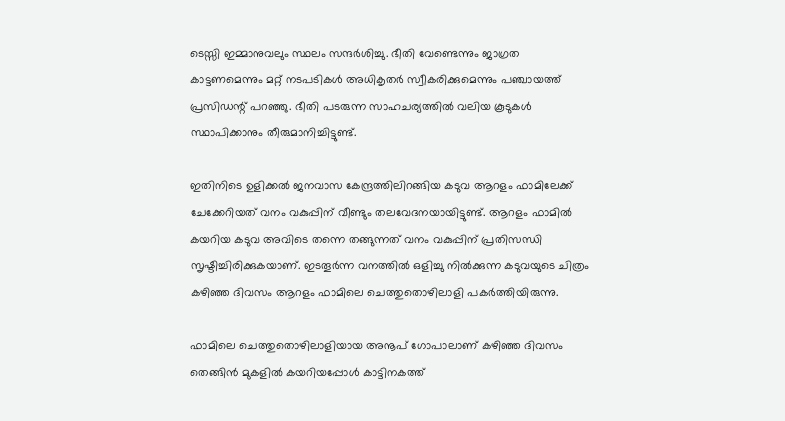ടെസ്സി ഇമ്മാനുവലും സ്ഥലം സന്ദര്‍ശിച്ചു. ഭീതി വേണ്ടെന്നും ജാഗ്രത കാട്ടണമെന്നും മറ്റ് നടപടികള്‍ അധികൃതര്‍ സ്വീകരിക്കുമെന്നും പഞ്ചായത്ത് പ്രസിഡന്റ് പറഞ്ഞു. ഭീതി പടരുന്ന സാഹചര്യത്തില്‍ വലിയ കൂടുകള്‍ സ്ഥാപിക്കാനും തീരുമാനിച്ചിട്ടുണ്ട്.

ഇതിനിടെ ഉളിക്കല്‍ ജനവാസ കേന്ദ്രത്തിലിറങ്ങിയ കടുവ ആറളം ഫാമിലേക്ക് ചേക്കേറിയത് വനം വകുപ്പിന് വീണ്ടും തലവേദനയായിട്ടുണ്ട്. ആറളം ഫാമില്‍ കയറിയ കടുവ അവിടെ തന്നെ തങ്ങുന്നത് വനം വകുപ്പിന് പ്രതിസന്ധി സൃഷ്ടിച്ചിരിക്കുകയാണ്. ഇടതൂര്‍ന്ന വനത്തില്‍ ഒളിച്ചു നില്‍ക്കുന്ന കടുവയുടെ ചിത്രം കഴിഞ്ഞ ദിവസം ആറളം ഫാമിലെ ചെത്തുതൊഴിലാളി പകര്‍ത്തിയിരുന്നു.

ഫാമിലെ ചെത്തുതൊഴിലാളിയായ അനൂപ് ഗോപാലാണ് കഴിഞ്ഞ ദിവസം തെങ്ങിന്‍ മുകളില്‍ കയറിയപ്പോള്‍ കാട്ടിനകത്ത്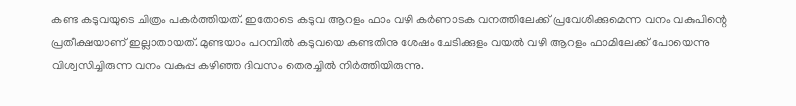കണ്ട കടുവയുടെ ചിത്രം പകര്‍ത്തിയത്. ഇതോടെ കടുവ ആറളം ഫാം വഴി കര്‍ണാടക വനത്തിലേക്ക് പ്രവേശിക്കുമെന്ന വനം വകുപിന്റെ പ്രതീക്ഷയാണ് ഇല്ലാതായത്. മുണ്ടയാം പറമ്പില്‍ കടുവയെ കണ്ടതിനു ശേഷം ചേടിക്കുളം വയല്‍ വഴി ആറളം ഫാമിലേക്ക് പോയെന്നു വിശ്വസിച്ചിരുന്ന വനം വകുപ്പ കഴിഞ്ഞ ദിവസം തെരച്ചില്‍ നിര്‍ത്തിയിരുന്നു.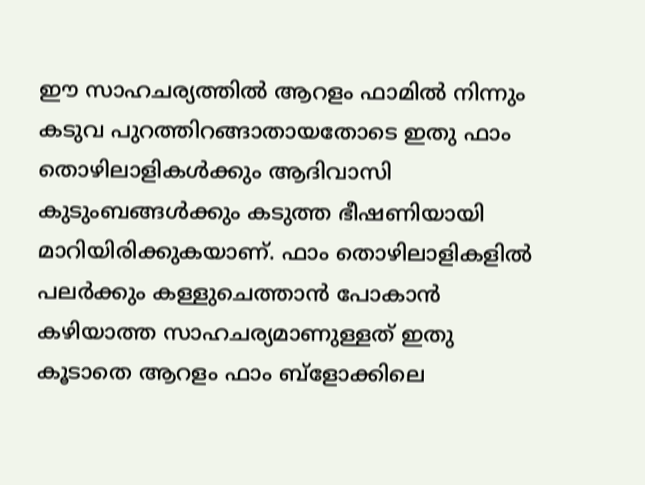ഈ സാഹചര്യത്തില്‍ ആറളം ഫാമില്‍ നിന്നും കടുവ പുറത്തിറങ്ങാതായതോടെ ഇതു ഫാം തൊഴിലാളികള്‍ക്കും ആദിവാസി കുടുംബങ്ങള്‍ക്കും കടുത്ത ഭീഷണിയായി മാറിയിരിക്കുകയാണ്. ഫാം തൊഴിലാളികളില്‍ പലര്‍ക്കും കള്ളുചെത്താന്‍ പോകാന്‍ കഴിയാത്ത സാഹചര്യമാണുള്ളത് ഇതു കൂടാതെ ആറളം ഫാം ബ്ളോക്കിലെ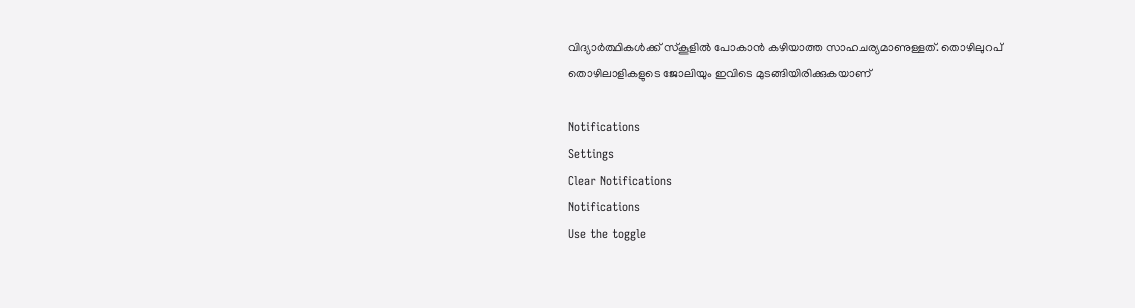വിദ്യാര്‍ത്ഥികള്‍ക്ക് സ്‌കൂളില്‍ പോകാന്‍ കഴിയാത്ത സാഹചര്യമാണുള്ളത്. തൊഴിലുറപ് തൊഴിലാളികളുടെ ജോലിയും ഇവിടെ മുടങ്ങിയിരിക്കുകയാണ്

Notifications
Settings
Clear Notifications
Notifications
Use the toggle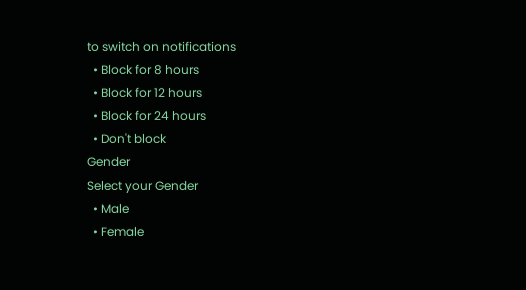to switch on notifications
  • Block for 8 hours
  • Block for 12 hours
  • Block for 24 hours
  • Don't block
Gender
Select your Gender
  • Male
  • Female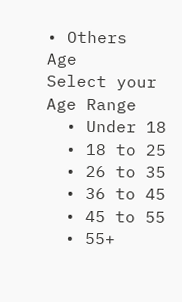• Others
Age
Select your Age Range
  • Under 18
  • 18 to 25
  • 26 to 35
  • 36 to 45
  • 45 to 55
  • 55+